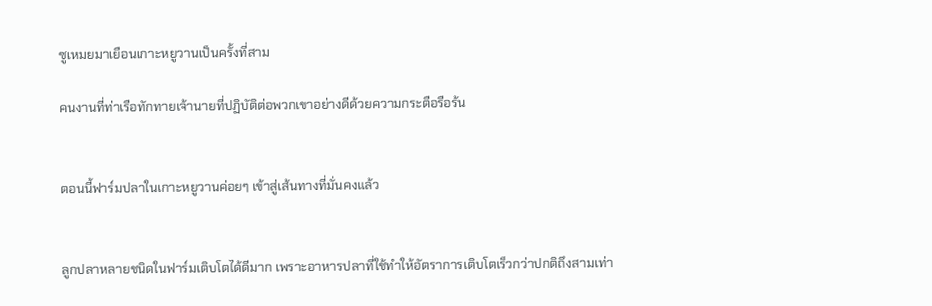ซูเหมยมาเยือนเกาะหยูวานเป็นครั้งที่สาม

คนงานที่ท่าเรือทักทายเจ้านายที่ปฏิบัติต่อพวกเขาอย่างดีด้วยความกระตือรือร้น


ตอนนี้ฟาร์มปลาในเกาะหยูวานค่อยๆ เข้าสู่เส้นทางที่มั่นคงแล้ว


ลูกปลาหลายชนิดในฟาร์มเติบโตได้ดีมาก เพราะอาหารปลาที่ใช้ทำให้อัตราการเติบโตเร็วกว่าปกติถึงสามเท่า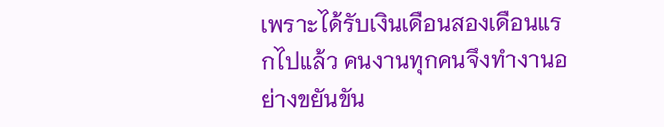เพราะได้รับเงินเดือนสองเดือนแรกไปแล้ว คนงานทุกคนจึงทำงานอย่างขยันขัน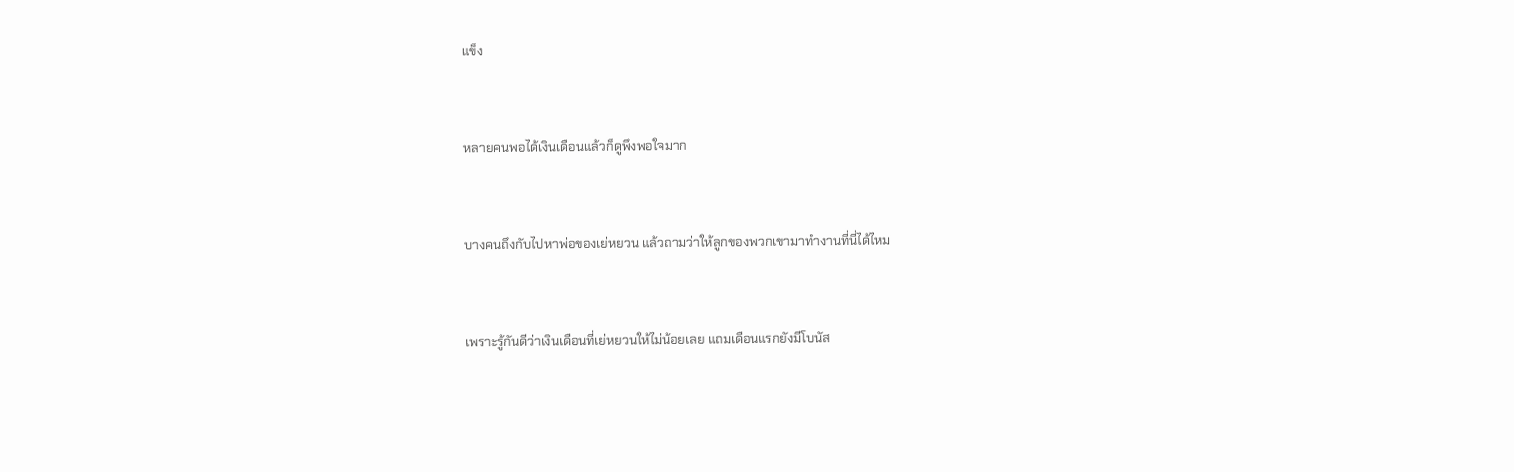แข็ง


หลายคนพอได้เงินเดือนแล้วก็ดูพึงพอใจมาก


บางคนถึงกับไปหาพ่อของเย่หยวน แล้วถามว่าให้ลูกของพวกเขามาทำงานที่นี่ได้ไหม


เพราะรู้กันดีว่าเงินเดือนที่เย่หยวนให้ไม่น้อยเลย แถมเดือนแรกยังมีโบนัส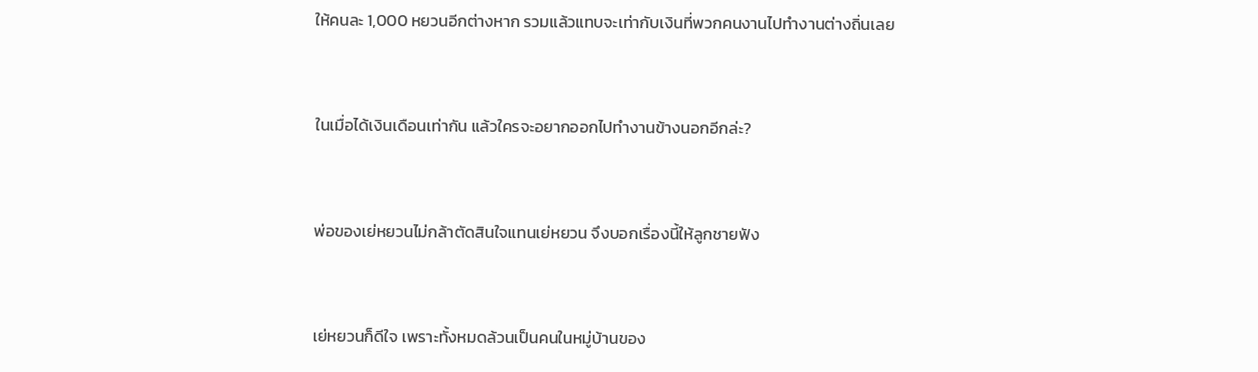ให้คนละ 1,000 หยวนอีกต่างหาก รวมแล้วแทบจะเท่ากับเงินที่พวกคนงานไปทำงานต่างถิ่นเลย


ในเมื่อได้เงินเดือนเท่ากัน แล้วใครจะอยากออกไปทำงานข้างนอกอีกล่ะ?


พ่อของเย่หยวนไม่กล้าตัดสินใจแทนเย่หยวน จึงบอกเรื่องนี้ให้ลูกชายฟัง


เย่หยวนก็ดีใจ เพราะทั้งหมดล้วนเป็นคนในหมู่บ้านของ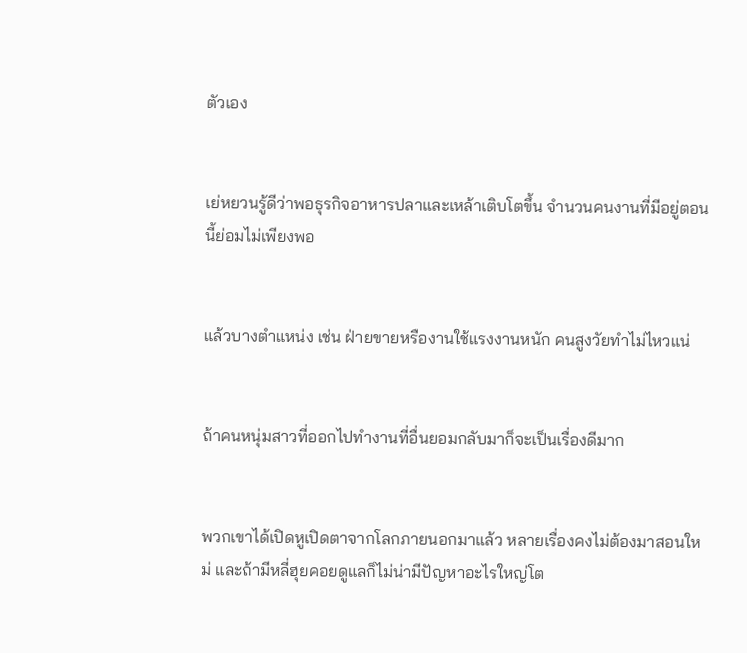ตัวเอง


เย่หยวนรู้ดีว่าพอธุรกิจอาหารปลาและเหล้าเติบโตขึ้น จำนวนคนงานที่มีอยู่ตอนนี้ย่อมไม่เพียงพอ


แล้วบางตำแหน่ง เช่น ฝ่ายขายหรืองานใช้แรงงานหนัก คนสูงวัยทำไม่ไหวแน่


ถ้าคนหนุ่มสาวที่ออกไปทำงานที่อื่นยอมกลับมาก็จะเป็นเรื่องดีมาก


พวกเขาได้เปิดหูเปิดตาจากโลกภายนอกมาแล้ว หลายเรื่องคงไม่ต้องมาสอนใหม่ และถ้ามีหลี่ฮุยคอยดูแลก็ไม่น่ามีปัญหาอะไรใหญ่โต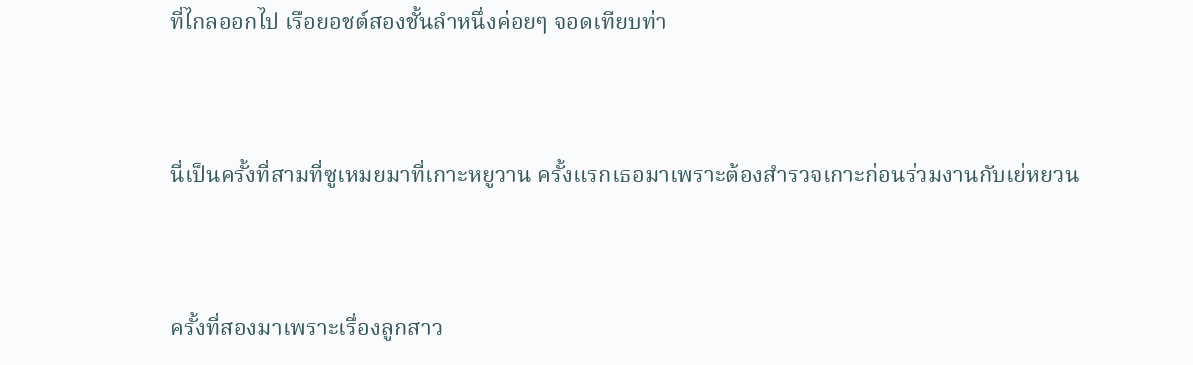ที่ไกลออกไป เรือยอชต์สองชั้นลำหนึ่งค่อยๆ จอดเทียบท่า


นี่เป็นครั้งที่สามที่ซูเหมยมาที่เกาะหยูวาน ครั้งแรกเธอมาเพราะต้องสำรวจเกาะก่อนร่วมงานกับเย่หยวน


ครั้งที่สองมาเพราะเรื่องลูกสาว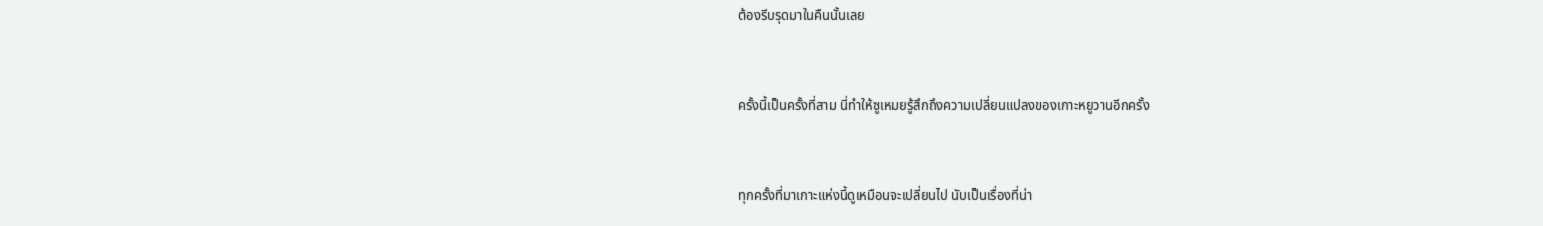ต้องรีบรุดมาในคืนนั้นเลย


ครั้งนี้เป็นครั้งที่สาม นี่ทำให้ซูเหมยรู้สึกถึงความเปลี่ยนแปลงของเกาะหยูวานอีกครั้ง


ทุกครั้งที่มาเกาะแห่งนี้ดูเหมือนจะเปลี่ยนไป นับเป็นเรื่องที่น่า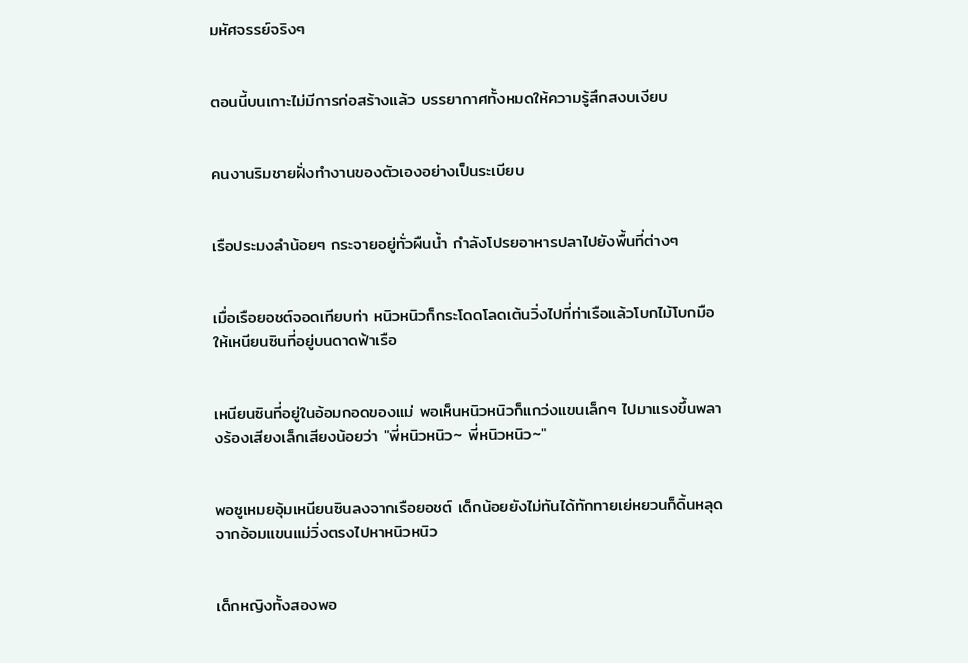มหัศจรรย์จริงๆ


ตอนนี้บนเกาะไม่มีการก่อสร้างแล้ว บรรยากาศทั้งหมดให้ความรู้สึกสงบเงียบ


คนงานริมชายฝั่งทำงานของตัวเองอย่างเป็นระเบียบ


เรือประมงลำน้อยๆ กระจายอยู่ทั่วผืนน้ำ กำลังโปรยอาหารปลาไปยังพื้นที่ต่างๆ


เมื่อเรือยอชต์จอดเทียบท่า หนิวหนิวก็กระโดดโลดเต้นวิ่งไปที่ท่าเรือแล้วโบกไม้โบกมือให้เหนียนซินที่อยู่บนดาดฟ้าเรือ


เหนียนซินที่อยู่ในอ้อมกอดของแม่ พอเห็นหนิวหนิวก็แกว่งแขนเล็กๆ ไปมาแรงขึ้นพลางร้องเสียงเล็กเสียงน้อยว่า "พี่หนิวหนิว~ พี่หนิวหนิว~"


พอซูเหมยอุ้มเหนียนซินลงจากเรือยอชต์ เด็กน้อยยังไม่ทันได้ทักทายเย่หยวนก็ดิ้นหลุดจากอ้อมแขนแม่วิ่งตรงไปหาหนิวหนิว


เด็กหญิงทั้งสองพอ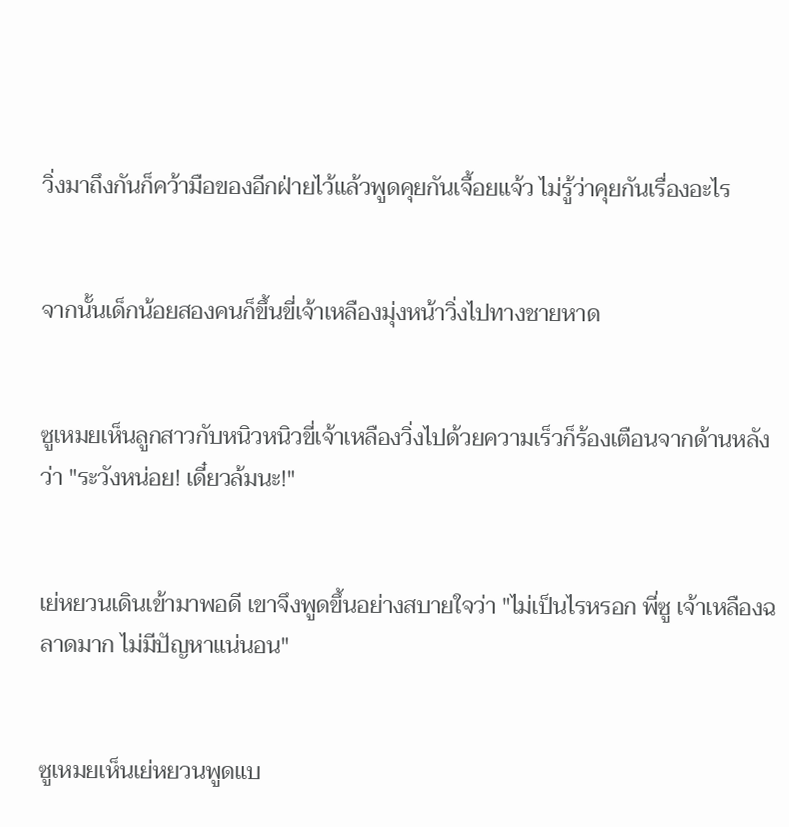วิ่งมาถึงกันก็คว้ามือของอีกฝ่ายไว้แล้วพูดคุยกันเจื้อยแจ้ว ไม่รู้ว่าคุยกันเรื่องอะไร


จากนั้นเด็กน้อยสองคนก็ขึ้นขี่เจ้าเหลืองมุ่งหน้าวิ่งไปทางชายหาด


ซูเหมยเห็นลูกสาวกับหนิวหนิวขี่เจ้าเหลืองวิ่งไปด้วยความเร็วก็ร้องเตือนจากด้านหลังว่า "ระวังหน่อย! เดี๋ยวล้มนะ!"


เย่หยวนเดินเข้ามาพอดี เขาจึงพูดขึ้นอย่างสบายใจว่า "ไม่เป็นไรหรอก พี่ซู เจ้าเหลืองฉลาดมาก ไม่มีปัญหาแน่นอน"


ซูเหมยเห็นเย่หยวนพูดแบ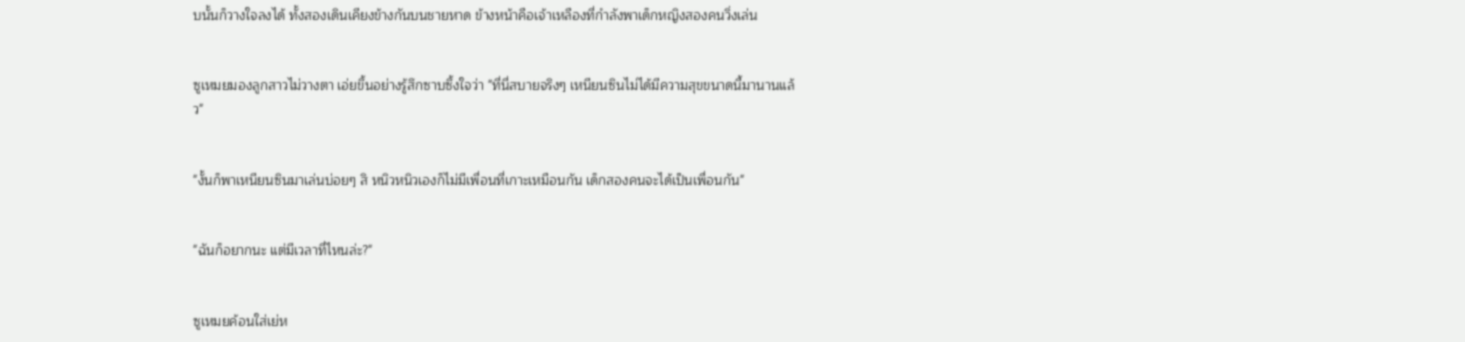บนั้นก็วางใจลงได้ ทั้งสองเดินเคียงข้างกันบนชายหาด ข้างหน้าคือเจ้าเหลืองที่กำลังพาเด็กหญิงสองคนวิ่งเล่น


ซูเหมยมองลูกสาวไม่วางตา เอ่ยขึ้นอย่างรู้สึกซาบซึ้งใจว่า "ที่นี่สบายจริงๆ เหนียนซินไม่ได้มีความสุขขนาดนี้มานานแล้ว"


"งั้นก็พาเหนียนซินมาเล่นบ่อยๆ สิ หนิวหนิวเองก็ไม่มีเพื่อนที่เกาะเหมือนกัน เด็กสองคนจะได้เป็นเพื่อนกัน"


"ฉันก็อยากนะ แต่มีเวลาที่ไหนล่ะ?"


ซูเหมยค้อนใส่เย่ห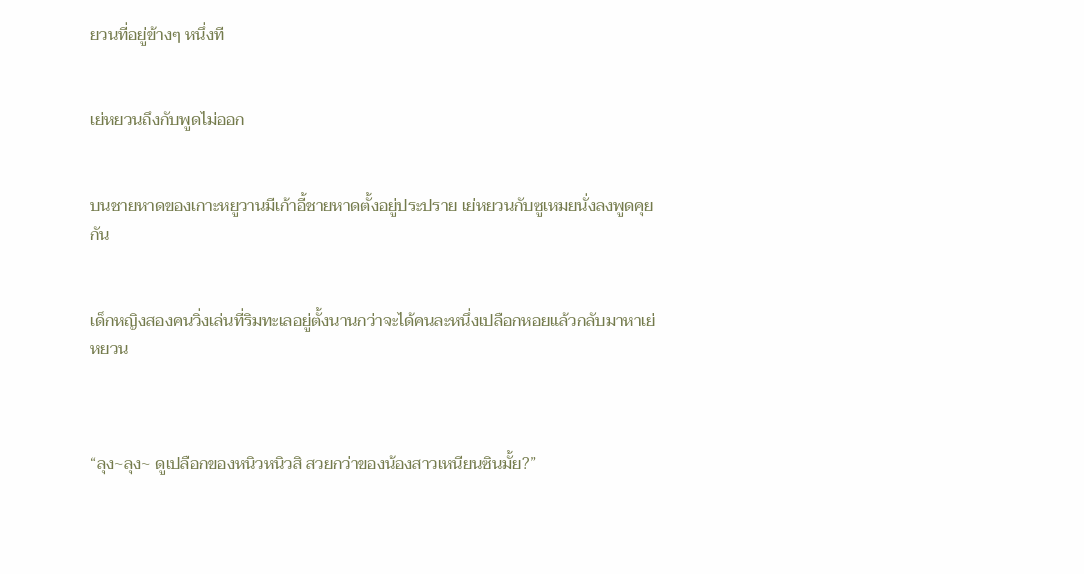ยวนที่อยู่ข้างๆ หนึ่งที


เย่หยวนถึงกับพูดไม่ออก


บนชายหาดของเกาะหยูวานมีเก้าอี้ชายหาดตั้งอยู่ประปราย เย่หยวนกับซูเหมยนั่งลงพูดคุยกัน


เด็กหญิงสองคนวิ่งเล่นที่ริมทะเลอยู่ตั้งนานกว่าจะได้คนละหนึ่งเปลือกหอยแล้วกลับมาหาเย่หยวน



“ลุง~ลุง~ ดูเปลือกของหนิวหนิวสิ สวยกว่าของน้องสาวเหนียนซินมั้ย?”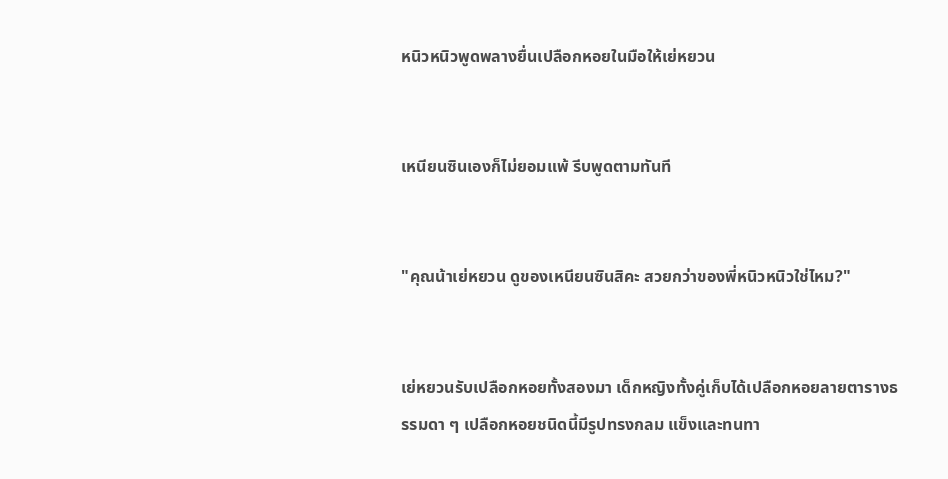หนิวหนิวพูดพลางยื่นเปลือกหอยในมือให้เย่หยวน


เหนียนซินเองก็ไม่ยอมแพ้ รีบพูดตามทันที


"คุณน้าเย่หยวน ดูของเหนียนซินสิคะ สวยกว่าของพี่หนิวหนิวใช่ไหม?"


เย่หยวนรับเปลือกหอยทั้งสองมา เด็กหญิงทั้งคู่เก็บได้เปลือกหอยลายตารางธรรมดา ๆ เปลือกหอยชนิดนี้มีรูปทรงกลม แข็งและทนทา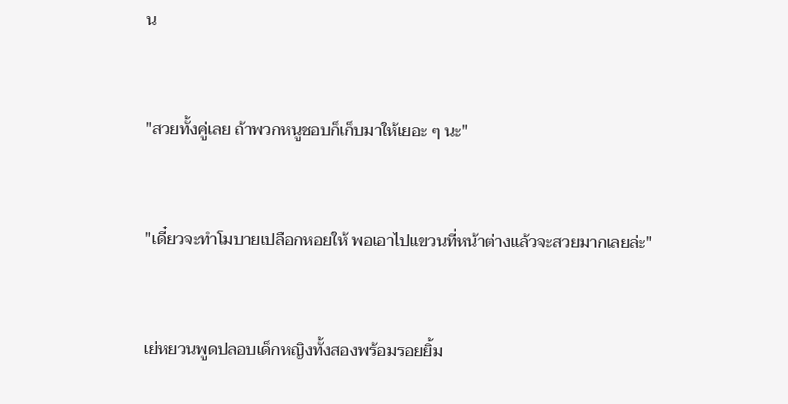น


"สวยทั้งคู่เลย ถ้าพวกหนูชอบก็เก็บมาให้เยอะ ๆ นะ"


"เดี๋ยวจะทำโมบายเปลือกหอยให้ พอเอาไปแขวนที่หน้าต่างแล้วจะสวยมากเลยล่ะ"


เย่หยวนพูดปลอบเด็กหญิงทั้งสองพร้อมรอยยิ้ม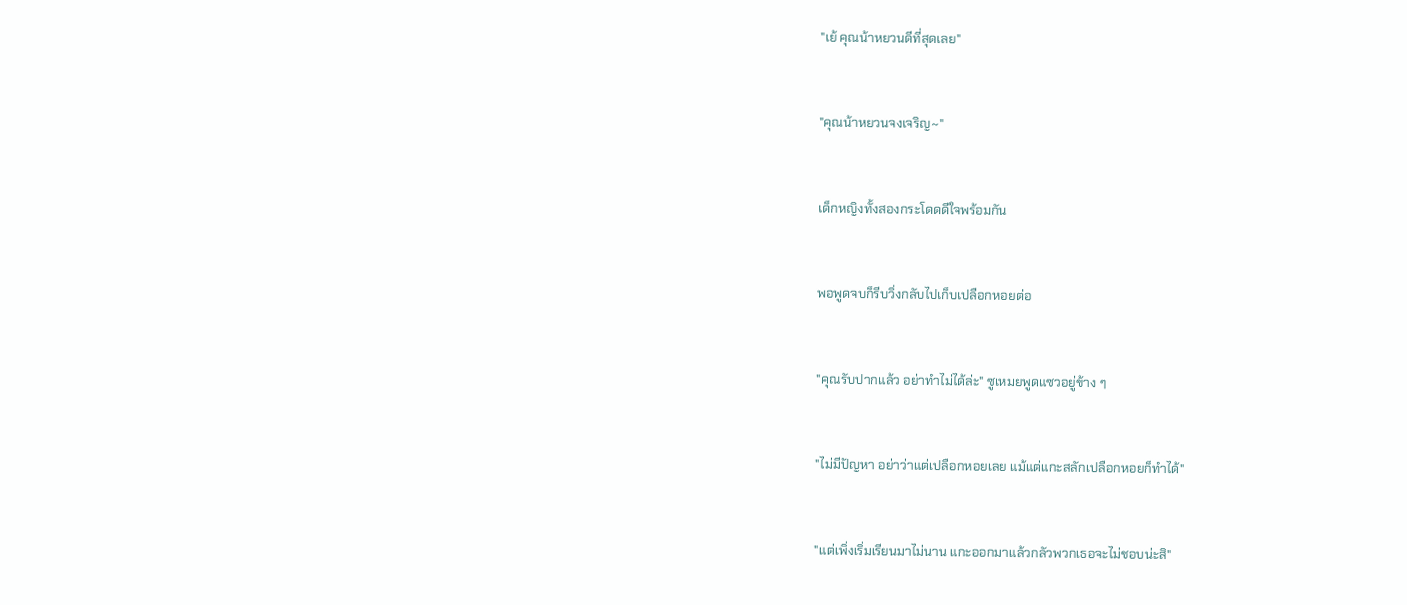"เย้ คุณน้าหยวนดีที่สุดเลย"


"คุณน้าหยวนจงเจริญ~"


เด็กหญิงทั้งสองกระโดดดีใจพร้อมกัน


พอพูดจบก็รีบวิ่งกลับไปเก็บเปลือกหอยต่อ


"คุณรับปากแล้ว อย่าทำไม่ได้ล่ะ" ซูเหมยพูดแซวอยู่ข้าง ๆ


"ไม่มีปัญหา อย่าว่าแต่เปลือกหอยเลย แม้แต่แกะสลักเปลือกหอยก็ทำได้"


"แต่เพิ่งเริ่มเรียนมาไม่นาน แกะออกมาแล้วกลัวพวกเธอจะไม่ชอบน่ะสิ"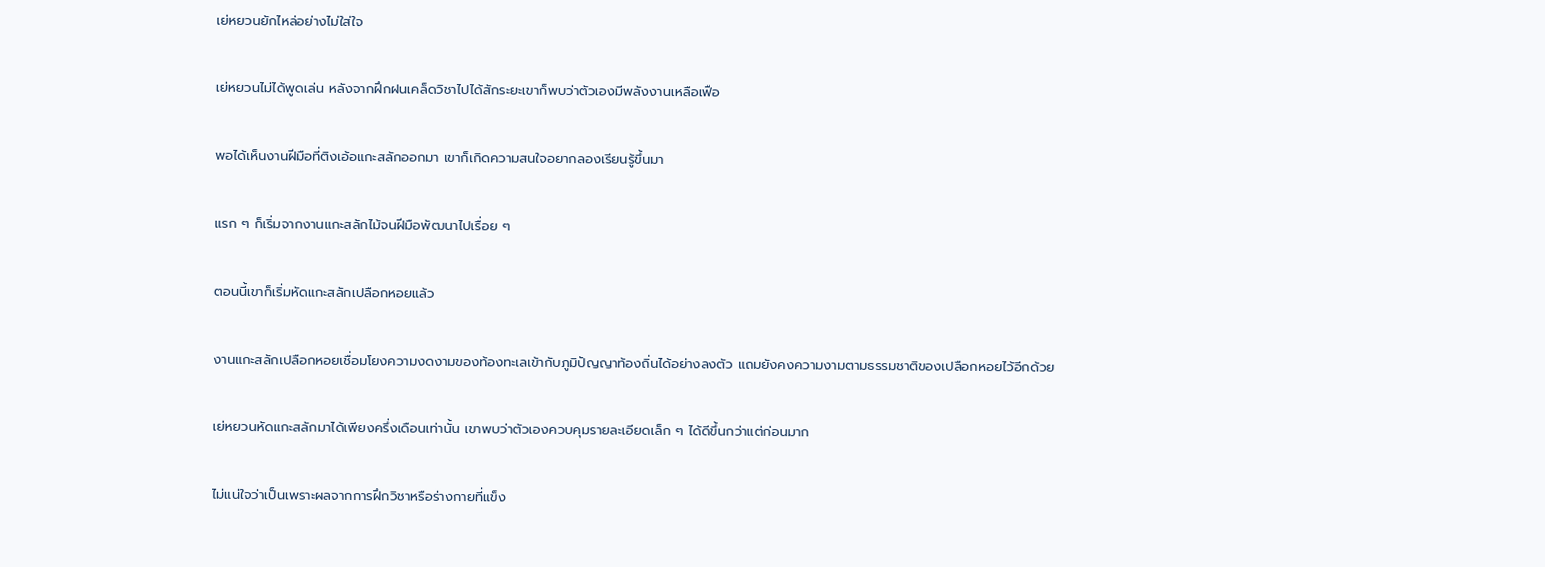เย่หยวนยักไหล่อย่างไม่ใส่ใจ


เย่หยวนไม่ได้พูดเล่น หลังจากฝึกฝนเคล็ดวิชาไปได้สักระยะเขาก็พบว่าตัวเองมีพลังงานเหลือเฟือ


พอได้เห็นงานฝีมือที่ติงเอ้อแกะสลักออกมา เขาก็เกิดความสนใจอยากลองเรียนรู้ขึ้นมา


แรก ๆ ก็เริ่มจากงานแกะสลักไม้จนฝีมือพัฒนาไปเรื่อย ๆ


ตอนนี้เขาก็เริ่มหัดแกะสลักเปลือกหอยแล้ว


งานแกะสลักเปลือกหอยเชื่อมโยงความงดงามของท้องทะเลเข้ากับภูมิปัญญาท้องถิ่นได้อย่างลงตัว แถมยังคงความงามตามธรรมชาติของเปลือกหอยไว้อีกด้วย


เย่หยวนหัดแกะสลักมาได้เพียงครึ่งเดือนเท่านั้น เขาพบว่าตัวเองควบคุมรายละเอียดเล็ก ๆ ได้ดีขึ้นกว่าแต่ก่อนมาก


ไม่แน่ใจว่าเป็นเพราะผลจากการฝึกวิชาหรือร่างกายที่แข็ง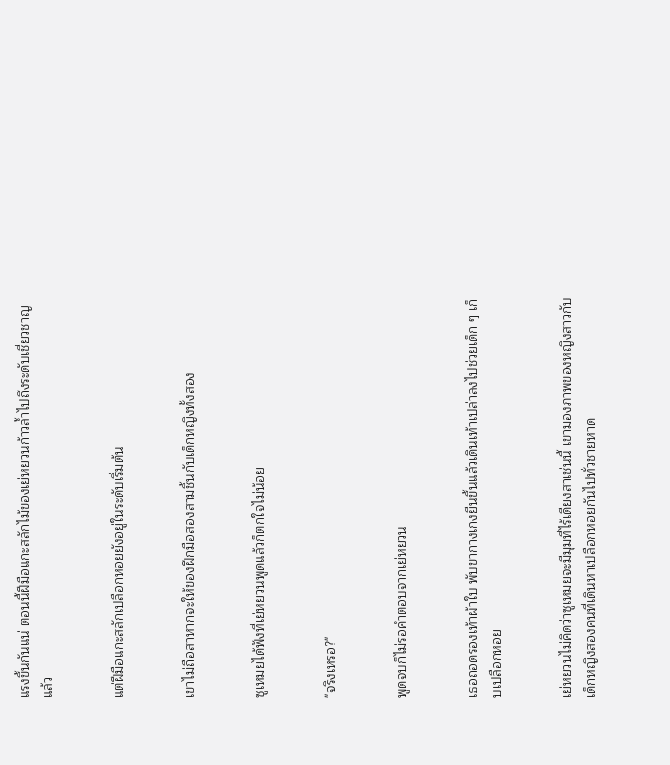แรงขึ้นกันแน่ ตอนนี้ฝีมือแกะสลักไม้ของเย่หยวนก้าวล้ำไปถึงระดับเชี่ยวชาญแล้ว


แต่ฝีมือแกะสลักเปลือกหอยยังอยู่ในระดับเริ่มต้น


เขาไม่ถือสาหากจะให้ของฝึกมือสองสามชิ้นกับเด็กหญิงทั้งสอง


ซูเหมยได้ฟังที่เย่หยวนพูดแล้วก็ตกใจไม่น้อย


"จริงเหรอ?"


พูดจบก็ไม่รอคำตอบจากเย่หยวน


เธอถอดรองเท้าผ้าใบ พับขากางเกงยีนขึ้นแล้วเดินเท้าเปล่าลงไปช่วยเด็ก ๆ เก็บเปลือกหอย


เย่หยวนไม่คิดว่าซูเหมยจะมีมุมที่ไร้เดียงสาเช่นนี้ เขามองภาพของหญิงสาวกับเด็กหญิงสองคนที่เดินหาเปลือกหอยกันไปทั่วชายหาด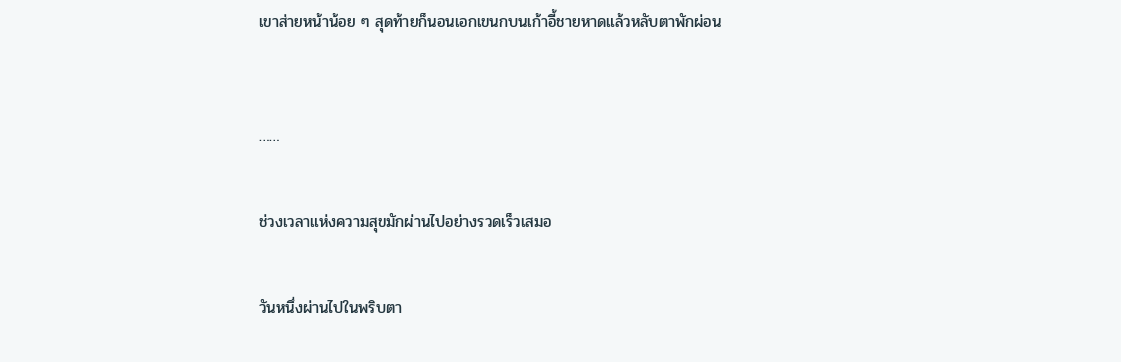เขาส่ายหน้าน้อย ๆ สุดท้ายก็นอนเอกเขนกบนเก้าอี้ชายหาดแล้วหลับตาพักผ่อน



……


ช่วงเวลาแห่งความสุขมักผ่านไปอย่างรวดเร็วเสมอ


วันหนึ่งผ่านไปในพริบตา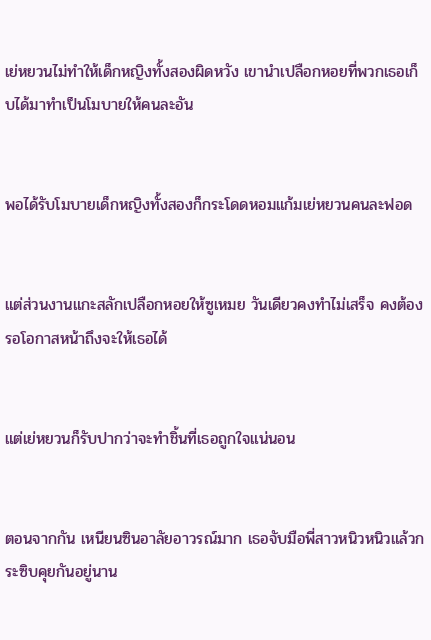เย่หยวนไม่ทำให้เด็กหญิงทั้งสองผิดหวัง เขานำเปลือกหอยที่พวกเธอเก็บได้มาทำเป็นโมบายให้คนละอัน


พอได้รับโมบายเด็กหญิงทั้งสองก็กระโดดหอมแก้มเย่หยวนคนละฟอด


แต่ส่วนงานแกะสลักเปลือกหอยให้ซูเหมย วันเดียวคงทำไม่เสร็จ คงต้องรอโอกาสหน้าถึงจะให้เธอได้


แต่เย่หยวนก็รับปากว่าจะทำชิ้นที่เธอถูกใจแน่นอน


ตอนจากกัน เหนียนซินอาลัยอาวรณ์มาก เธอจับมือพี่สาวหนิวหนิวแล้วกระซิบคุยกันอยู่นาน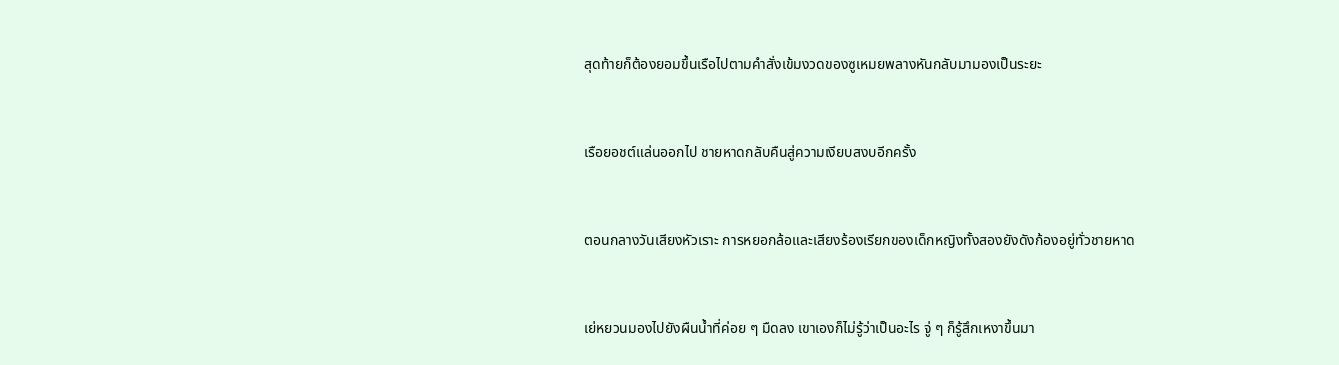สุดท้ายก็ต้องยอมขึ้นเรือไปตามคำสั่งเข้มงวดของซูเหมยพลางหันกลับมามองเป็นระยะ


เรือยอชต์แล่นออกไป ชายหาดกลับคืนสู่ความเงียบสงบอีกครั้ง


ตอนกลางวันเสียงหัวเราะ การหยอกล้อและเสียงร้องเรียกของเด็กหญิงทั้งสองยังดังก้องอยู่ทั่วชายหาด


เย่หยวนมองไปยังผืนน้ำที่ค่อย ๆ มืดลง เขาเองก็ไม่รู้ว่าเป็นอะไร จู่ ๆ ก็รู้สึกเหงาขึ้นมา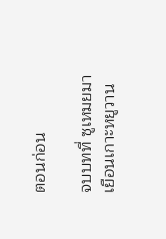ตอนก่อน

จบบทที่ ซูเหมยมาเยือนเกาะหยูวาน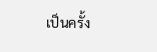เป็นครั้ง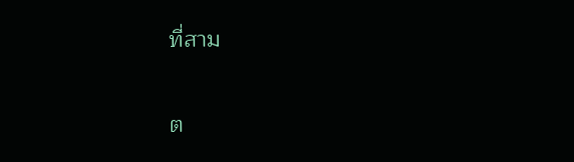ที่สาม

ต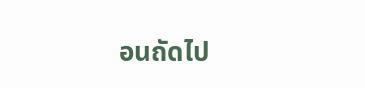อนถัดไป